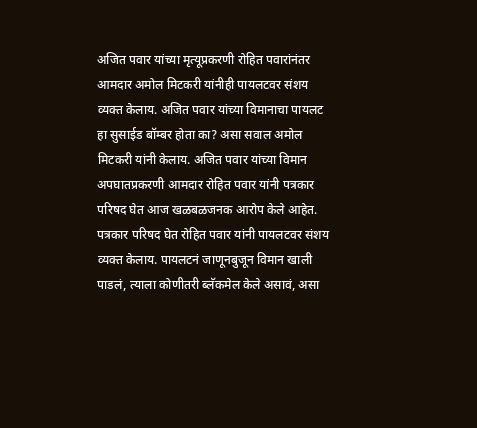अजित पवार यांच्या मृत्यूप्रकरणी रोहित पवारांनंतर आमदार अमोल मिटकरी यांनीही पायलटवर संशय व्यक्त केलाय. अजित पवार यांच्या विमानाचा पायलट हा सुसाईड बॉम्बर होता का? असा सवाल अमोल मिटकरी यांनी केलाय. अजित पवार यांच्या विमान अपघातप्रकरणी आमदार रोहित पवार यांनी पत्रकार परिषद घेत आज खळबळजनक आरोप केले आहेत. पत्रकार परिषद घेत रोहित पवार यांनी पायलटवर संशय व्यक्त केलाय. पायलटनं जाणूनबुजून विमान खाली पाडलं, त्याला कोणीतरी ब्लॅकमेल केले असावं, असा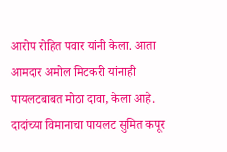आरोप रोहित पवार यांनी केला. आता आमदार अमोल मिटकरी यांनाही पायलटबाबत मोठा दावा, केला आहे. दादांच्या विमानाचा पायलट सुमित कपूर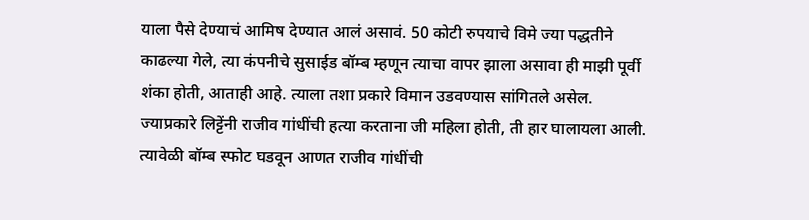याला पैसे देण्याचं आमिष देण्यात आलं असावं. 50 कोटी रुपयाचे विमे ज्या पद्धतीने काढल्या गेले, त्या कंपनीचे सुसाईड बॉम्ब म्हणून त्याचा वापर झाला असावा ही माझी पूर्वी शंका होती, आताही आहे. त्याला तशा प्रकारे विमान उडवण्यास सांगितले असेल. ज्याप्रकारे लिट्टेंनी राजीव गांधींची हत्या करताना जी महिला होती, ती हार घालायला आली. त्यावेळी बॉम्ब स्फोट घडवून आणत राजीव गांधींची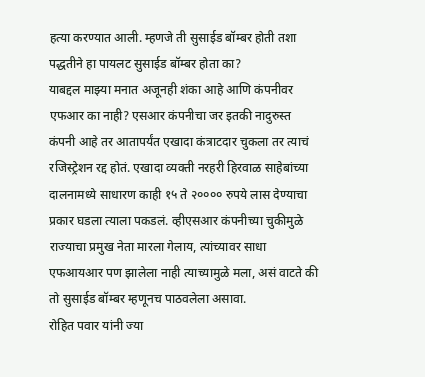हत्या करण्यात आली. म्हणजे ती सुसाईड बॉम्बर होती तशा पद्धतीने हा पायलट सुसाईड बॉम्बर होता का?
याबद्दल माझ्या मनात अजूनही शंका आहे आणि कंपनीवर एफआर का नाही? एसआर कंपनीचा जर इतकी नादुरुस्त कंपनी आहे तर आतापर्यंत एखादा कंत्राटदार चुकला तर त्याचं रजिस्ट्रेशन रद्द होतं. एखादा व्यक्ती नरहरी हिरवाळ साहेबांच्या दालनामध्ये साधारण काही १५ ते २०००० रुपये लास देण्याचा प्रकार घडला त्याला पकडलं. व्हीएसआर कंपनीच्या चुकीमुळे राज्याचा प्रमुख नेता मारला गेलाय, त्यांच्यावर साधा एफआयआर पण झालेला नाही त्याच्यामुळे मला, असं वाटते की तो सुसाईड बॉम्बर म्हणूनच पाठवलेला असावा.
रोहित पवार यांनी ज्या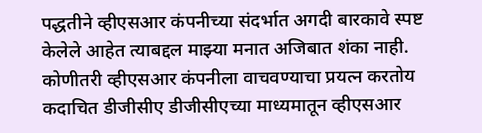पद्धतीने व्हीएसआर कंपनीच्या संदर्भात अगदी बारकावे स्पष्ट केलेले आहेत त्याबद्दल माझ्या मनात अजिबात शंका नाही. कोणीतरी व्हीएसआर कंपनीला वाचवण्याचा प्रयत्न करतोय कदाचित डीजीसीए डीजीसीएच्या माध्यमातून व्हीएसआर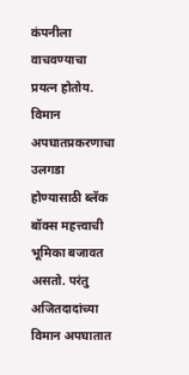कंपनीला वाचवण्याचा प्रयत्न होतोय.
विमान अपघातप्रकरणाचा उलगडा होण्यासाठी ब्लॅक बॉक्स महत्त्वाची भूमिका बजावत असतो. परंतु अजितदादांच्या विमान अपघातात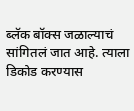ब्लॅक बॉक्स जळाल्याचं सांगितलं जात आहे. त्याला डिकोड करण्यास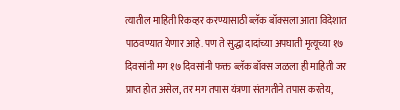त्यातील माहिती रिकव्हर करण्यासाठी ब्लॅक बॉक्सला आता विदेशात पाठवण्यात येणार आहे. पण ते सुद्धा दादांच्या अपघाती मृत्यूच्या १७ दिवसांनी मग १७ दिवसांनी फक्त ब्लॅक बॉक्स जळला ही माहिती जर प्राप्त होत असेल, तर मग तपास यंत्रणा संतगतीने तपास करतेय,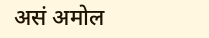असं अमोल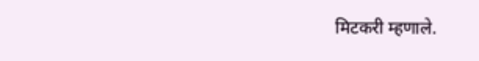मिटकरी म्हणाले.